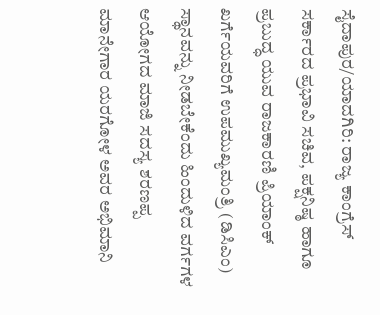ಸೈದಾಪುರ/ಯಾದಗಿರಿ: ರಾಜ್ಯ ಕಾಂಗ್ರೆಸ್ ಸರ್ಕಾರದ ಪ್ರಭಾವಿ ಸಚಿವ, ಪಕ್ಷನಿಷ್ಠ ಹಾಗೂ ಪ್ರಬುದ್ಧ ಯುವ ರಾಜಕಾರಣಿ ಪ್ರಿಯಾಂಕ್ ಖರ್ಗೆಯವರಿಗೆ ಉಪಮುಖ್ಯಮಂತ್ರಿ (ಡಿಸಿಎಂ) ಸ್ಥಾನವನ್ನು ನೀಡಬೇಕೆಂದು ಹಿಂದುಳಿದ ವರ್ಗಗಳ ಆಯೋಗದ ಮಾಜಿ ಸದಸ್ಯ ಶರಣಪ್ಪ ಮಾನೇಗಾರ ಯರಗೋಳ ಅವರ ಅಭಿಮಾನಿ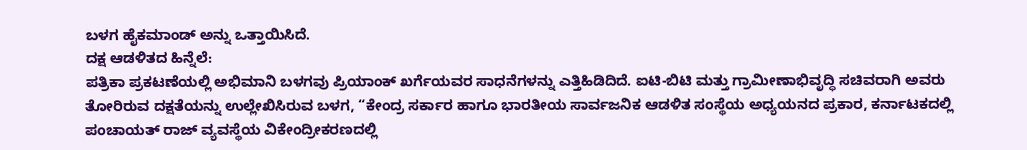ಬಳಗ ಹೈಕಮಾಂಡ್ ಅನ್ನು ಒತ್ತಾಯಿಸಿದೆ.
ದಕ್ಷ ಆಡಳಿತದ ಹಿನ್ನೆಲೆ:
ಪತ್ರಿಕಾ ಪ್ರಕಟಣೆಯಲ್ಲಿ ಅಭಿಮಾನಿ ಬಳಗವು ಪ್ರಿಯಾಂಕ್ ಖರ್ಗೆಯವರ ಸಾಧನೆಗಳನ್ನು ಎತ್ತಿಹಿಡಿದಿದೆ. ಐಟಿ-ಬಿಟಿ ಮತ್ತು ಗ್ರಾಮೀಣಾಭಿವೃದ್ಧಿ ಸಚಿವರಾಗಿ ಅವರು ತೋರಿರುವ ದಕ್ಷತೆಯನ್ನು ಉಲ್ಲೇಖಿಸಿರುವ ಬಳಗ, “ಕೇಂದ್ರ ಸರ್ಕಾರ ಹಾಗೂ ಭಾರತೀಯ ಸಾರ್ವಜನಿಕ ಆಡಳಿತ ಸಂಸ್ಥೆಯ ಅಧ್ಯಯನದ ಪ್ರಕಾರ, ಕರ್ನಾಟಕದಲ್ಲಿ ಪಂಚಾಯತ್ ರಾಜ್ ವ್ಯವಸ್ಥೆಯ ವಿಕೇಂದ್ರೀಕರಣದಲ್ಲಿ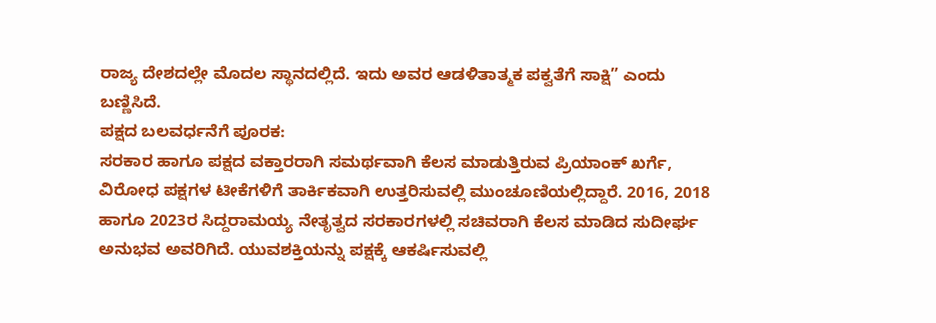ರಾಜ್ಯ ದೇಶದಲ್ಲೇ ಮೊದಲ ಸ್ಥಾನದಲ್ಲಿದೆ. ಇದು ಅವರ ಆಡಳಿತಾತ್ಮಕ ಪಕ್ವತೆಗೆ ಸಾಕ್ಷಿ” ಎಂದು ಬಣ್ಣಿಸಿದೆ.
ಪಕ್ಷದ ಬಲವರ್ಧನೆಗೆ ಪೂರಕ:
ಸರಕಾರ ಹಾಗೂ ಪಕ್ಷದ ವಕ್ತಾರರಾಗಿ ಸಮರ್ಥವಾಗಿ ಕೆಲಸ ಮಾಡುತ್ತಿರುವ ಪ್ರಿಯಾಂಕ್ ಖರ್ಗೆ, ವಿರೋಧ ಪಕ್ಷಗಳ ಟೀಕೆಗಳಿಗೆ ತಾರ್ಕಿಕವಾಗಿ ಉತ್ತರಿಸುವಲ್ಲಿ ಮುಂಚೂಣಿಯಲ್ಲಿದ್ದಾರೆ. 2016, 2018 ಹಾಗೂ 2023ರ ಸಿದ್ದರಾಮಯ್ಯ ನೇತೃತ್ವದ ಸರಕಾರಗಳಲ್ಲಿ ಸಚಿವರಾಗಿ ಕೆಲಸ ಮಾಡಿದ ಸುದೀರ್ಘ ಅನುಭವ ಅವರಿಗಿದೆ. ಯುವಶಕ್ತಿಯನ್ನು ಪಕ್ಷಕ್ಕೆ ಆಕರ್ಷಿಸುವಲ್ಲಿ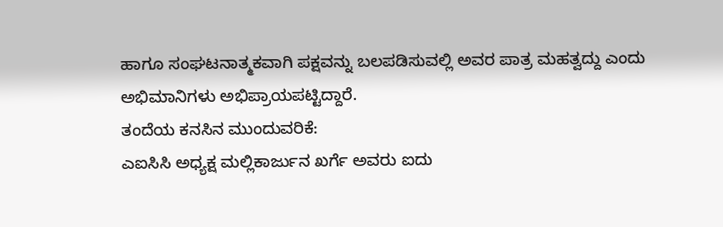ಹಾಗೂ ಸಂಘಟನಾತ್ಮಕವಾಗಿ ಪಕ್ಷವನ್ನು ಬಲಪಡಿಸುವಲ್ಲಿ ಅವರ ಪಾತ್ರ ಮಹತ್ವದ್ದು ಎಂದು ಅಭಿಮಾನಿಗಳು ಅಭಿಪ್ರಾಯಪಟ್ಟಿದ್ದಾರೆ.
ತಂದೆಯ ಕನಸಿನ ಮುಂದುವರಿಕೆ:
ಎಐಸಿಸಿ ಅಧ್ಯಕ್ಷ ಮಲ್ಲಿಕಾರ್ಜುನ ಖರ್ಗೆ ಅವರು ಐದು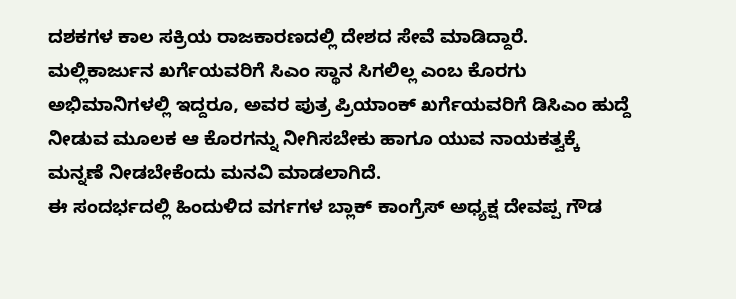ದಶಕಗಳ ಕಾಲ ಸಕ್ರಿಯ ರಾಜಕಾರಣದಲ್ಲಿ ದೇಶದ ಸೇವೆ ಮಾಡಿದ್ದಾರೆ. ಮಲ್ಲಿಕಾರ್ಜುನ ಖರ್ಗೆಯವರಿಗೆ ಸಿಎಂ ಸ್ಥಾನ ಸಿಗಲಿಲ್ಲ ಎಂಬ ಕೊರಗು ಅಭಿಮಾನಿಗಳಲ್ಲಿ ಇದ್ದರೂ, ಅವರ ಪುತ್ರ ಪ್ರಿಯಾಂಕ್ ಖರ್ಗೆಯವರಿಗೆ ಡಿಸಿಎಂ ಹುದ್ದೆ ನೀಡುವ ಮೂಲಕ ಆ ಕೊರಗನ್ನು ನೀಗಿಸಬೇಕು ಹಾಗೂ ಯುವ ನಾಯಕತ್ವಕ್ಕೆ ಮನ್ನಣೆ ನೀಡಬೇಕೆಂದು ಮನವಿ ಮಾಡಲಾಗಿದೆ.
ಈ ಸಂದರ್ಭದಲ್ಲಿ ಹಿಂದುಳಿದ ವರ್ಗಗಳ ಬ್ಲಾಕ್ ಕಾಂಗ್ರೆಸ್ ಅಧ್ಯಕ್ಷ ದೇವಪ್ಪ ಗೌಡ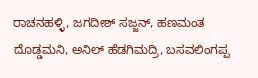ರಾಚನಹಳ್ಳಿ, ಜಗದೀಶ್ ಸಜ್ಜನ್, ಹಣಮಂತ ದೊಡ್ಡಮನಿ, ಅನಿಲ್ ಹೆಡಗಿಮದ್ರಿ, ಬಸವಲಿಂಗಪ್ಪ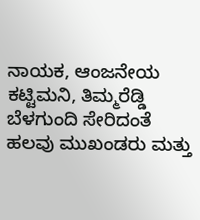ನಾಯಕ, ಆಂಜನೇಯ ಕಟ್ಟಿಮನಿ, ತಿಮ್ಮರೆಡ್ಡಿ ಬೆಳಗುಂದಿ ಸೇರಿದಂತೆ ಹಲವು ಮುಖಂಡರು ಮತ್ತು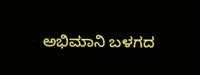ಅಭಿಮಾನಿ ಬಳಗದ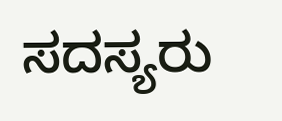ಸದಸ್ಯರು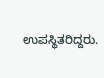ಉಪಸ್ಥಿತರಿದ್ದರು.